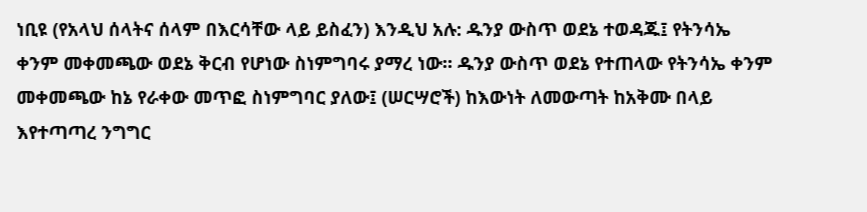ነቢዩ (የአላህ ሰላትና ሰላም በእርሳቸው ላይ ይስፈን) እንዲህ አሉ: ዱንያ ውስጥ ወደኔ ተወዳጁ፤ የትንሳኤ ቀንም መቀመጫው ወደኔ ቅርብ የሆነው ስነምግባሩ ያማረ ነው። ዱንያ ውስጥ ወደኔ የተጠላው የትንሳኤ ቀንም መቀመጫው ከኔ የራቀው መጥፎ ስነምግባር ያለው፤ (ሠርሣሮች) ከእውነት ለመውጣት ከአቅሙ በላይ እየተጣጣረ ንግግር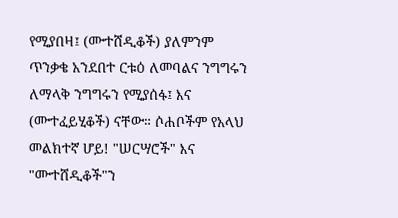የሚያበዛ፤ (ሙተሸዲቆች) ያለምንም ጥንቃቄ አንደበተ ርቱዕ ለመባልና ንግግሩን ለማላቅ ንግግሩን የሚያሰፋ፤ እና (ሙተፈይሂቆች) ናቸው። ሶሐቦችም የአላህ መልክተኛ ሆይ! "ሠርሣሮች" እና "ሙተሸዲቆች"ን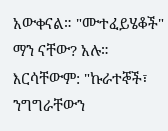አውቀናል። "ሙተፈይሄቆች" ማን ናቸው? አሉ። እርሳቸውም: "ኩራተኞች፣ ንግግራቸውን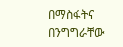በማስፋትና በንግግራቸው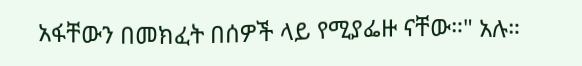አፋቸውን በመክፈት በሰዎች ላይ የሚያፌዙ ናቸው።" አሉ።